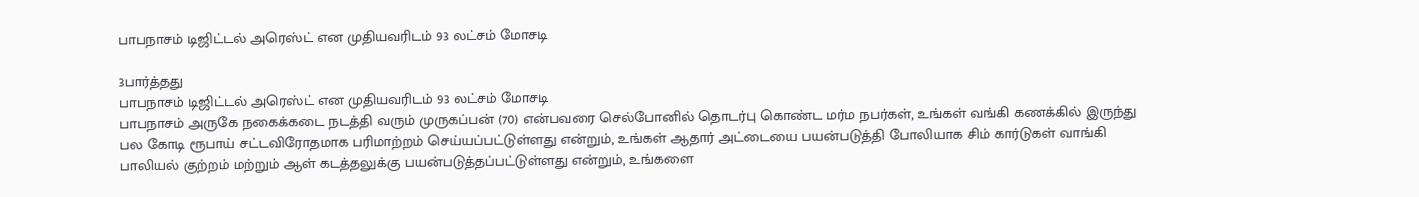பாபநாசம் டிஜிட்டல் அரெஸ்ட் என முதியவரிடம் 93 லட்சம் மோசடி

3பார்த்தது
பாபநாசம் டிஜிட்டல் அரெஸ்ட் என முதியவரிடம் 93 லட்சம் மோசடி
பாபநாசம் அருகே நகைக்கடை நடத்தி வரும் முருகப்பன் (70) என்பவரை செல்போனில் தொடர்பு கொண்ட மர்ம நபர்கள், உங்கள் வங்கி கணக்கில் இருந்து பல கோடி ரூபாய் சட்டவிரோதமாக பரிமாற்றம் செய்யப்பட்டுள்ளது என்றும், உங்கள் ஆதார் அட்டையை பயன்படுத்தி போலியாக சிம் கார்டுகள் வாங்கி பாலியல் குற்றம் மற்றும் ஆள் கடத்தலுக்கு பயன்படுத்தப்பட்டுள்ளது என்றும், உங்களை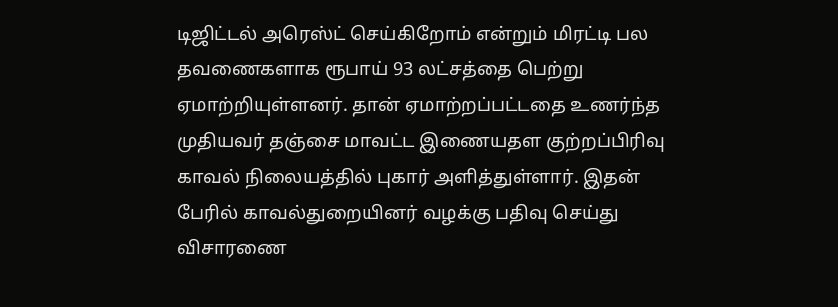டிஜிட்டல் அரெஸ்ட் செய்கிறோம் என்றும் மிரட்டி பல தவணைகளாக ரூபாய் 93 லட்சத்தை பெற்று ஏமாற்றியுள்ளனர். தான் ஏமாற்றப்பட்டதை உணர்ந்த முதியவர் தஞ்சை மாவட்ட இணையதள குற்றப்பிரிவு காவல் நிலையத்தில் புகார் அளித்துள்ளார். இதன் பேரில் காவல்துறையினர் வழக்கு பதிவு செய்து விசாரணை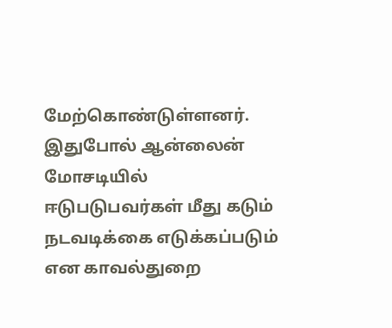மேற்கொண்டுள்ளனர். இதுபோல் ஆன்லைன் மோசடியில் ஈடுபடுபவர்கள் மீது கடும் நடவடிக்கை எடுக்கப்படும் என காவல்துறை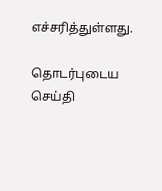எச்சரித்துள்ளது.

தொடர்புடைய செய்தி